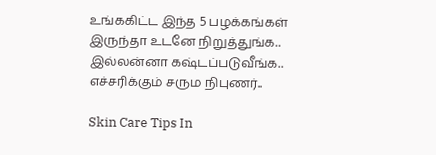உங்ககிட்ட இந்த 5 பழக்கங்கள் இருந்தா உடனே நிறுத்துங்க.. இல்லன்னா கஷ்டப்படுவீங்க.. எச்சரிக்கும் சரும நிபுணர்..

Skin Care Tips In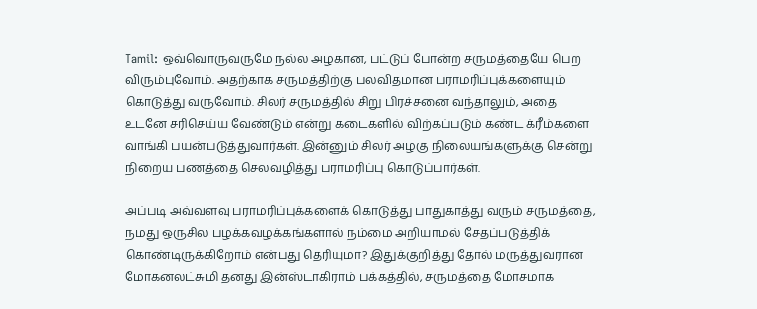Tamil: ஒவ்வொருவருமே நல்ல அழகான, பட்டுப் போன்ற சருமத்தையே பெற விரும்புவோம். அதற்காக சருமத்திற்கு பலவிதமான பராமரிப்புக்களையும் கொடுத்து வருவோம். சிலர் சருமத்தில் சிறு பிரச்சனை வந்தாலும், அதை உடனே சரிசெய்ய வேண்டும் என்று கடைகளில் விற்கப்படும் கண்ட க்ரீம்களை வாங்கி பயன்படுத்துவார்கள். இன்னும் சிலர் அழகு நிலையங்களுக்கு சென்று நிறைய பணத்தை செலவழித்து பராமரிப்பு கொடுப்பார்கள்.

அப்படி அவ்வளவு பராமரிப்புக்களைக் கொடுத்து பாதுகாத்து வரும் சருமத்தை, நமது ஒருசில பழக்கவழக்கங்களால் நம்மை அறியாமல் சேதப்படுத்திக் கொண்டிருக்கிறோம் என்பது தெரியுமா? இதுக்குறித்து தோல் மருத்துவரான மோகனலட்சுமி தனது இன்ஸ்டாகிராம் பக்கத்தில், சருமத்தை மோசமாக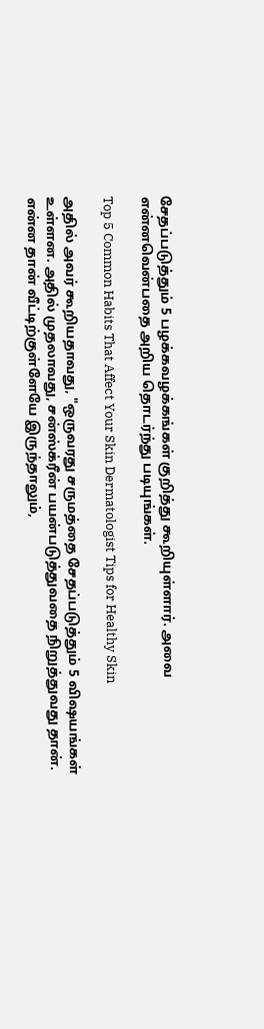சேதப்படுத்தும் 5 பழக்கவழக்கங்கள் குறித்து கூறியுள்ளார். அவை என்னவென்பதை அறிய தொடர்ந்து படியுங்கள்.

Top 5 Common Habits That Affect Your Skin Dermatologist Tips for Healthy Skin

அதில் அவர் கூறியதாவது, "ஒருவரது சருமத்தை சேதப்படுத்தும் 5 விஷயங்கள் உள்ளன. அதில் முதலாவது, சன்ஸ்க்ரீன் பயன்படுத்துவதை நிறுத்துவது தான். என்ன தான் வீட்டிற்குள்ளேயே இருந்தாலும்,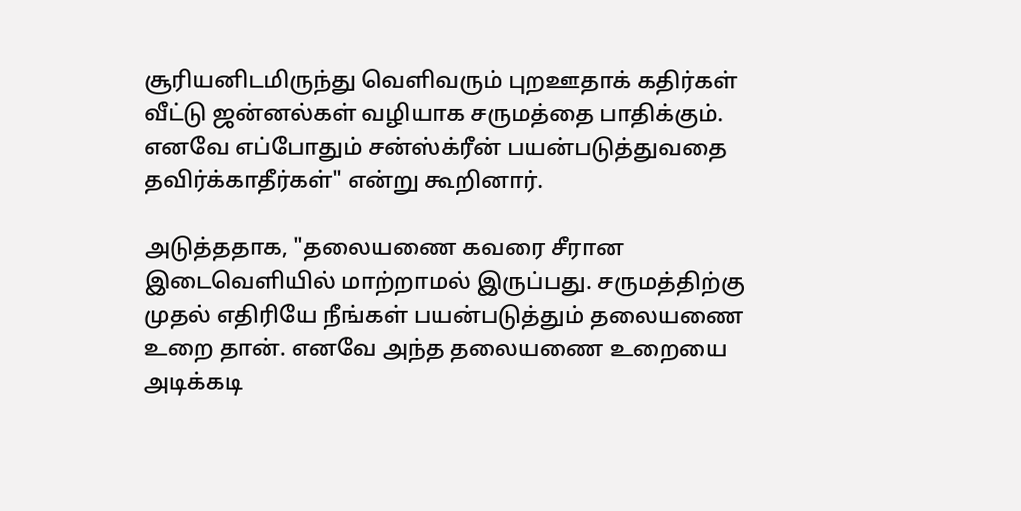சூரியனிடமிருந்து வெளிவரும் புறஊதாக் கதிர்கள் வீட்டு ஜன்னல்கள் வழியாக சருமத்தை பாதிக்கும். எனவே எப்போதும் சன்ஸ்க்ரீன் பயன்படுத்துவதை தவிர்க்காதீர்கள்" என்று கூறினார்.

அடுத்ததாக, "தலையணை கவரை சீரான இடைவெளியில் மாற்றாமல் இருப்பது. சருமத்திற்கு முதல் எதிரியே நீங்கள் பயன்படுத்தும் தலையணை உறை தான். எனவே அந்த தலையணை உறையை அடிக்கடி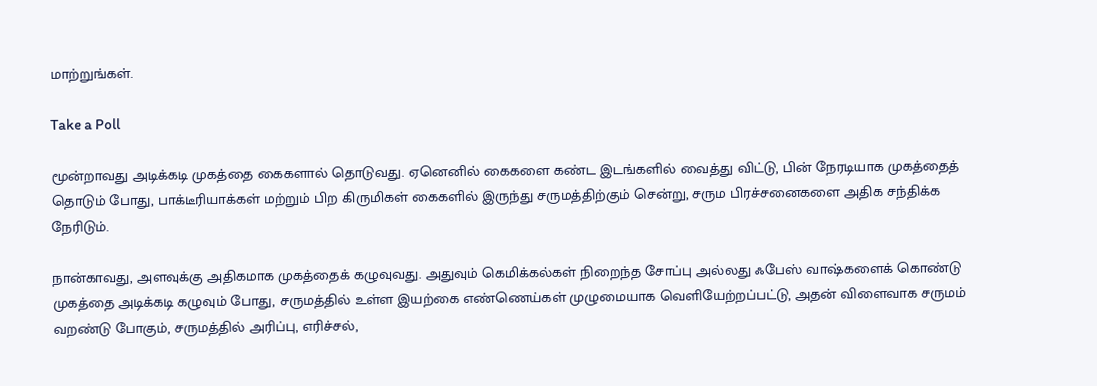மாற்றுங்கள்.

Take a Poll

மூன்றாவது அடிக்கடி முகத்தை கைகளால் தொடுவது. ஏனெனில் கைகளை கண்ட இடங்களில் வைத்து விட்டு, பின் நேரடியாக முகத்தைத் தொடும் போது, பாக்டீரியாக்கள் மற்றும் பிற கிருமிகள் கைகளில் இருந்து சருமத்திற்கும் சென்று, சரும பிரச்சனைகளை அதிக சந்திக்க நேரிடும்.

நான்காவது, அளவுக்கு அதிகமாக முகத்தைக் கழுவுவது. அதுவும் கெமிக்கல்கள் நிறைந்த சோப்பு அல்லது ஃபேஸ் வாஷ்களைக் கொண்டு முகத்தை அடிக்கடி கழுவும் போது, சருமத்தில் உள்ள இயற்கை எண்ணெய்கள் முழுமையாக வெளியேற்றப்பட்டு, அதன் விளைவாக சருமம் வறண்டு போகும், சருமத்தில் அரிப்பு, எரிச்சல்,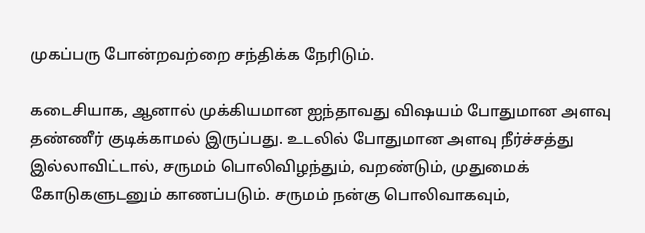முகப்பரு போன்றவற்றை சந்திக்க நேரிடும்.

கடைசியாக, ஆனால் முக்கியமான ஐந்தாவது விஷயம் போதுமான அளவு தண்ணீர் குடிக்காமல் இருப்பது. உடலில் போதுமான அளவு நீர்ச்சத்து இல்லாவிட்டால், சருமம் பொலிவிழந்தும், வறண்டும், முதுமைக் கோடுகளுடனும் காணப்படும். சருமம் நன்கு பொலிவாகவும்,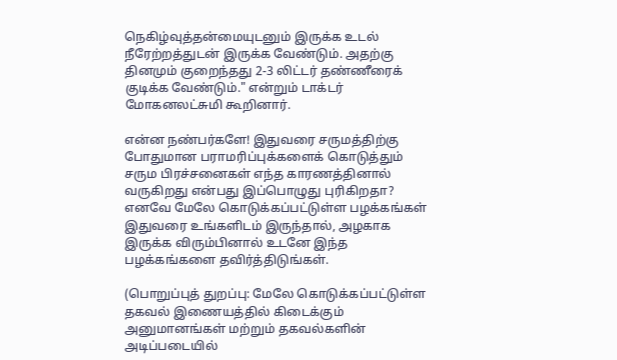நெகிழ்வுத்தன்மையுடனும் இருக்க உடல் நீரேற்றத்துடன் இருக்க வேண்டும். அதற்கு தினமும் குறைந்தது 2-3 லிட்டர் தண்ணீரைக் குடிக்க வேண்டும்." என்றும் டாக்டர் மோகனலட்சுமி கூறினார்.

என்ன நண்பர்களே! இதுவரை சருமத்திற்கு போதுமான பராமரிப்புக்களைக் கொடுத்தும் சரும பிரச்சனைகள் எந்த காரணத்தினால் வருகிறது என்பது இப்பொழுது புரிகிறதா? எனவே மேலே கொடுக்கப்பட்டுள்ள பழக்கங்கள் இதுவரை உங்களிடம் இருந்தால், அழகாக இருக்க விரும்பினால் உடனே இந்த பழக்கங்களை தவிர்த்திடுங்கள்.

(பொறுப்புத் துறப்பு: மேலே கொடுக்கப்பட்டுள்ள தகவல் இணையத்தில் கிடைக்கும் அனுமானங்கள் மற்றும் தகவல்களின் அடிப்படையில்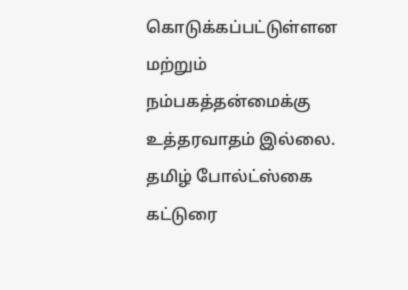கொடுக்கப்பட்டுள்ளன மற்றும் நம்பகத்தன்மைக்கு உத்தரவாதம் இல்லை. தமிழ் போல்ட்ஸ்கை கட்டுரை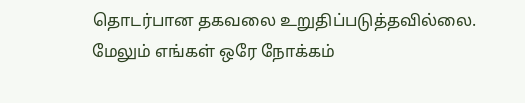தொடர்பான தகவலை உறுதிப்படுத்தவில்லை. மேலும் எங்கள் ஒரே நோக்கம்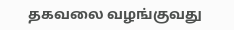தகவலை வழங்குவது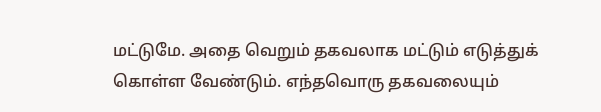மட்டுமே. அதை வெறும் தகவலாக மட்டும் எடுத்துக் கொள்ள வேண்டும். எந்தவொரு தகவலையும்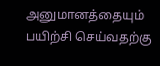அனுமானத்தையும் பயிற்சி செய்வதற்கு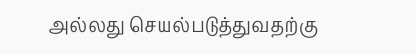அல்லது செயல்படுத்துவதற்கு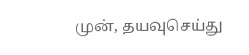முன், தயவுசெய்து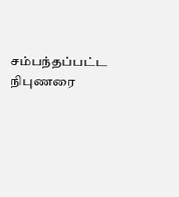சம்பந்தப்பட்ட நிபுணரை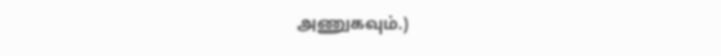அணுகவும்.)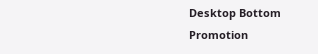Desktop Bottom Promotion